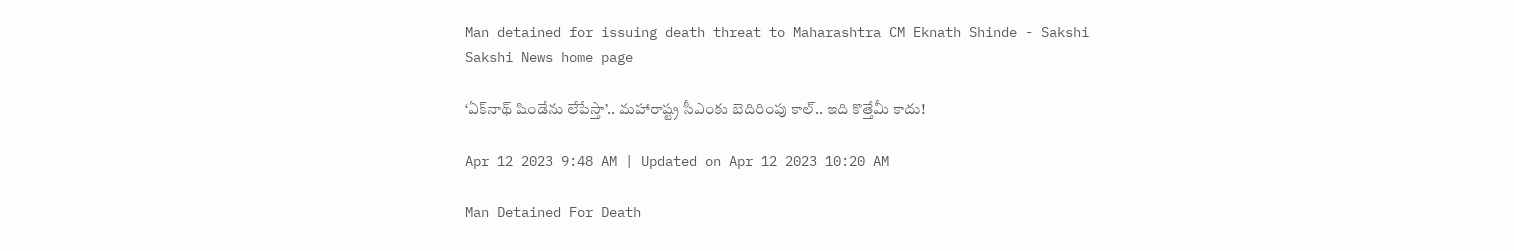Man detained for issuing death threat to Maharashtra CM Eknath Shinde - Sakshi
Sakshi News home page

‘ఏక్‌నాథ్‌ షిండేను లేపేస్తా’.. మహారాష్ట్ర సీఎంకు బెదిరింపు కాల్‌.. ఇది కొత్తేమీ కాదు!

Apr 12 2023 9:48 AM | Updated on Apr 12 2023 10:20 AM

Man Detained For Death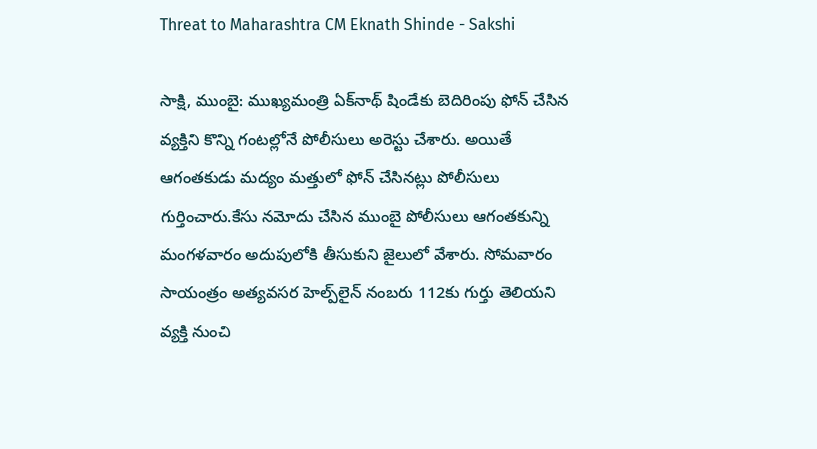Threat to Maharashtra CM Eknath Shinde - Sakshi

సాక్షి, ముంబై: ముఖ్యమంత్రి ఏక్‌నాథ్‌ షిండేకు బెదిరింపు ఫోన్‌ చేసిన వ్యక్తిని కొన్ని గంటల్లోనే పోలీసులు అరెస్టు చేశారు. అయితే ఆగంతకుడు మద్యం మత్తులో ఫోన్‌ చేసినట్లు పోలీసులు గుర్తించారు.కేసు నమోదు చేసిన ముంబై పోలీసులు ఆగంతకున్ని మంగళవారం అదుపులోకి తీసుకుని జైలులో వేశారు. సోమవారం సాయంత్రం అత్యవసర హెల్ప్‌లైన్‌ నంబరు 112కు గుర్తు తెలియని వ్యక్తి నుంచి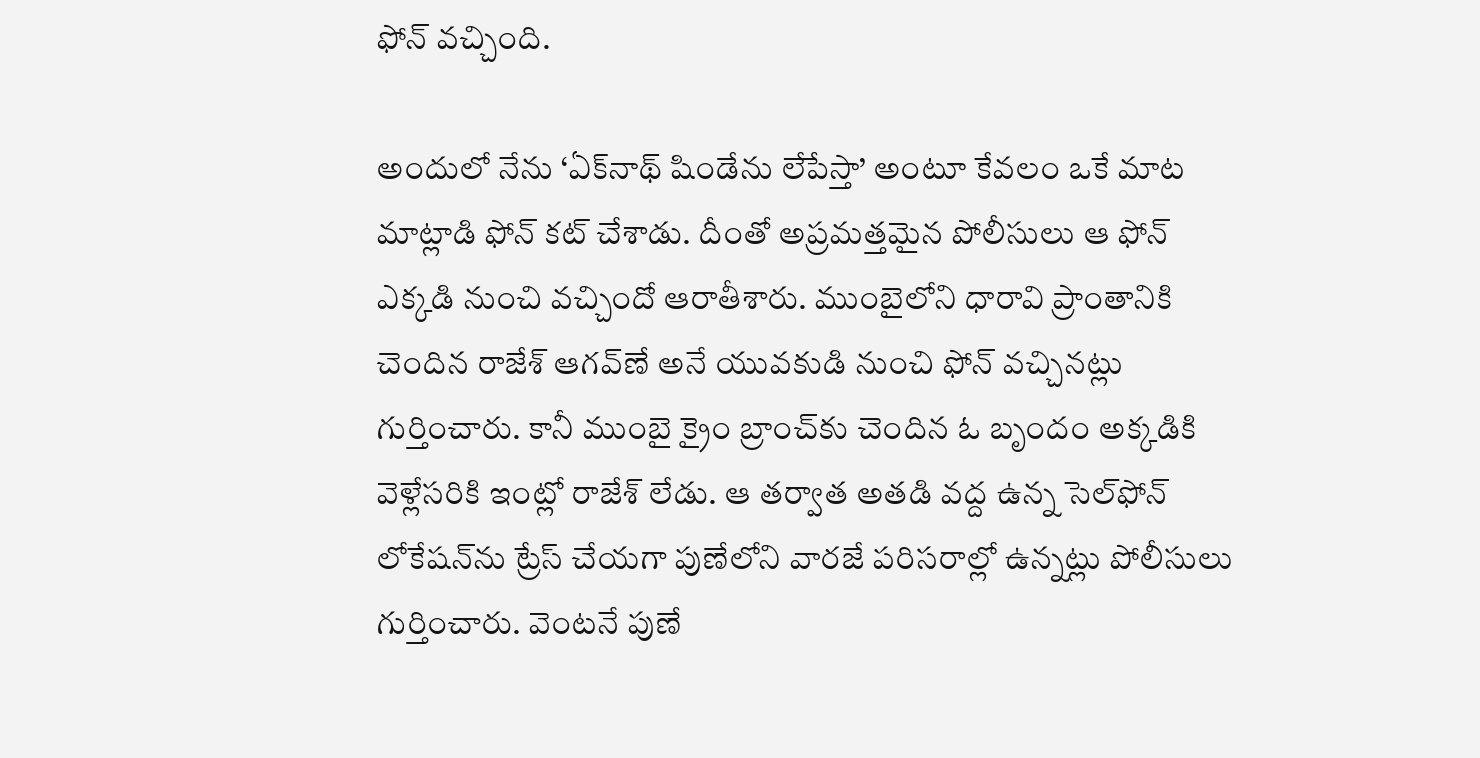ఫోన్‌ వచ్చింది.

అందులో నేను ‘ఏక్‌నాథ్‌ షిండేను లేపేస్తా’ అంటూ కేవలం ఒకే మాట మాట్లాడి ఫోన్‌ కట్‌ చేశాడు. దీంతో అప్రమత్తమైన పోలీసులు ఆ ఫోన్‌ ఎక్కడి నుంచి వచ్చిందో ఆరాతీశారు. ముంబైలోని ధారావి ప్రాంతానికి చెందిన రాజేశ్‌ ఆగవ్‌ణే అనే యువకుడి నుంచి ఫోన్‌ వచ్చినట్లు గుర్తించారు. కానీ ముంబై క్రైం బ్రాంచ్‌కు చెందిన ఓ బృందం అక్కడికి వెళ్లేసరికి ఇంట్లో రాజేశ్‌ లేడు. ఆ తర్వాత అతడి వద్ద ఉన్న సెల్‌ఫోన్‌ లోకేషన్‌ను ట్రేస్‌ చేయగా పుణేలోని వారజే పరిసరాల్లో ఉన్నట్లు పోలీసులు గుర్తించారు. వెంటనే పుణే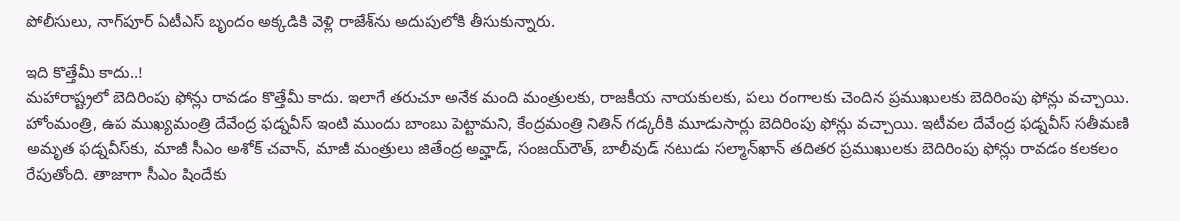పోలీసులు, నాగ్‌పూర్‌ ఏటీఎస్‌ బృందం అక్కడికి వెళ్లి రాజేశ్‌ను అదుపులోకి తీసుకున్నారు.

ఇది కొత్తేమీ కాదు..!
మహారాష్ట్రలో బెదిరింపు ఫోన్లు రావడం కొత్తేమీ కాదు. ఇలాగే తరుచూ అనేక మంది మంత్రులకు, రాజకీయ నాయకులకు, పలు రంగాలకు చెందిన ప్రముఖులకు బెదిరింపు ఫోన్లు వచ్చాయి. హోంమంత్రి, ఉప ముఖ్యమంత్రి దేవేంద్ర ఫడ్నవీస్‌ ఇంటి ముందు బాంబు పెట్టామని, కేంద్రమంత్రి నితిన్‌ గడ్కరీకి మూడుసార్లు బెదిరింపు ఫోన్లు వచ్చాయి. ఇటీవల దేవేంద్ర ఫడ్నవీస్‌ సతీమణి అమృత ఫడ్నవీస్‌కు, మాజీ సీఎం అశోక్‌ చవాన్, మాజీ మంత్రులు జితేంద్ర అవ్హాడ్, సంజయ్‌రౌత్, బాలీవుడ్‌ నటుడు సల్మాన్‌ఖాన్‌ తదితర ప్రముఖులకు బెదిరింపు ఫోన్లు రావడం కలకలం రేపుతోంది. తాజాగా సీఎం షిందేకు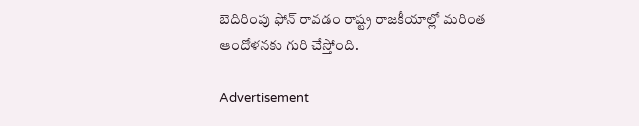బెదిరింపు ఫోన్‌ రావడం రాష్ట్ర రాజకీయాల్లో మరింత ఆందోళనకు గురి చేస్తోంది.

Advertisement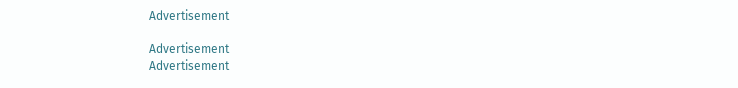Advertisement

Advertisement
Advertisement